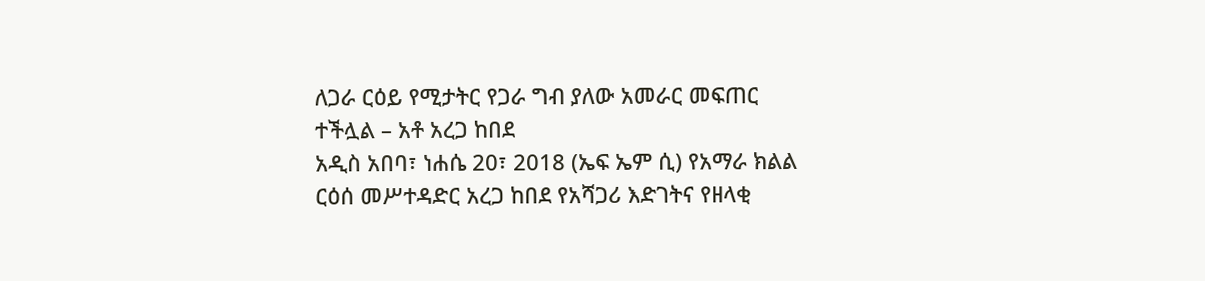ለጋራ ርዕይ የሚታትር የጋራ ግብ ያለው አመራር መፍጠር ተችሏል – አቶ አረጋ ከበደ
አዲስ አበባ፣ ነሐሴ 20፣ 2018 (ኤፍ ኤም ሲ) የአማራ ክልል ርዕሰ መሥተዳድር አረጋ ከበደ የአሻጋሪ እድገትና የዘላቂ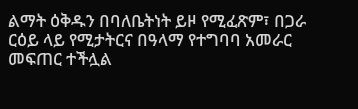ልማት ዕቅዱን በባለቤትነት ይዞ የሚፈጽም፣ በጋራ ርዕይ ላይ የሚታትርና በዓላማ የተግባባ አመራር መፍጠር ተችሏል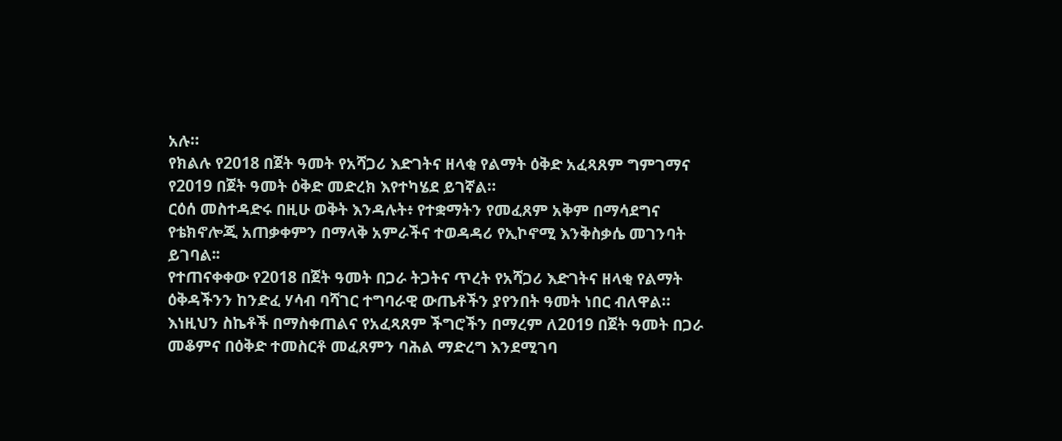አሉ።
የክልሉ የ2018 በጀት ዓመት የአሻጋሪ እድገትና ዘላቂ የልማት ዕቅድ አፈጻጸም ግምገማና የ2019 በጀት ዓመት ዕቅድ መድረክ እየተካሄደ ይገኛል።
ርዕሰ መስተዳድሩ በዚሁ ወቅት እንዳሉት፥ የተቋማትን የመፈጸም አቅም በማሳደግና የቴክኖሎጂ አጠቃቀምን በማላቅ አምራችና ተወዳዳሪ የኢኮኖሚ እንቅስቃሴ መገንባት ይገባል፡፡
የተጠናቀቀው የ2018 በጀት ዓመት በጋራ ትጋትና ጥረት የአሻጋሪ እድገትና ዘላቂ የልማት ዕቅዳችንን ከንድፈ ሃሳብ ባሻገር ተግባራዊ ውጤቶችን ያየንበት ዓመት ነበር ብለዋል።
እነዚህን ስኬቶች በማስቀጠልና የአፈጻጸም ችግሮችን በማረም ለ2019 በጀት ዓመት በጋራ መቆምና በዕቅድ ተመስርቶ መፈጸምን ባሕል ማድረግ እንደሚገባ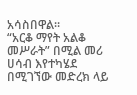አሳስበዋል።
“አርቆ ማየት አልቆ መሥራት” በሚል መሪ ሀሳብ እየተካሄደ በሚገኘው መድረክ ላይ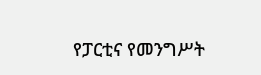የፓርቲና የመንግሥት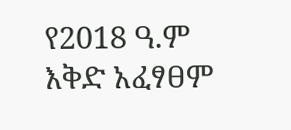የ2018 ዓ.ም እቅድ አፈፃፀም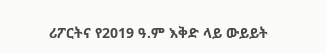ሪፖርትና የ2019 ዓ.ም እቅድ ላይ ውይይት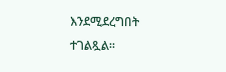እንደሚደረግበት ተገልጿል።